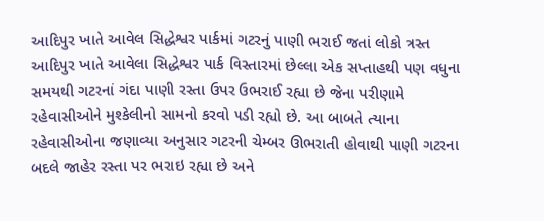આદિપુર ખાતે આવેલ સિદ્ધેશ્વર પાર્કમાં ગટરનું પાણી ભરાઈ જતાં લોકો ત્રસ્ત
આદિપુર ખાતે આવેલા સિદ્ધેશ્વર પાર્ક વિસ્તારમાં છેલ્લા એક સપ્તાહથી પણ વધુના સમયથી ગટરનાં ગંદા પાણી રસ્તા ઉપર ઉભરાઈ રહ્યા છે જેના પરીણામે રહેવાસીઓને મુશ્કેલીનો સામનો કરવો પડી રહ્યો છે. આ બાબતે ત્યાના રહેવાસીઓના જણાવ્યા અનુસાર ગટરની ચેમ્બર ઊભરાતી હોવાથી પાણી ગટરના બદલે જાહેર રસ્તા પર ભરાઇ રહ્યા છે અને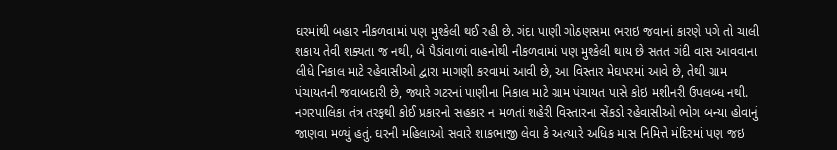ઘરમાંથી બહાર નીકળવામાં પણ મુશ્કેલી થઈ રહી છે. ગંદા પાણી ગોઠણસમા ભરાઇ જવાનાં કારણે પગે તો ચાલી શકાય તેવી શક્યતા જ નથી, બે પૈડાંવાળાં વાહનોથી નીકળવામાં પણ મુશ્કેલી થાય છે સતત ગંદી વાસ આવવાના લીધે નિકાલ માટે રહેવાસીઓ દ્વારા માગણી કરવામાં આવી છે, આ વિસ્તાર મેઘપરમાં આવે છે, તેથી ગ્રામ પંચાયતની જવાબદારી છે, જ્યારે ગટરનાં પાણીના નિકાલ માટે ગ્રામ પંચાયત પાસે કોઇ મશીનરી ઉપલબ્ધ નથી. નગરપાલિકા તંત્ર તરફથી કોઈ પ્રકારનો સહકાર ન મળતાં શહેરી વિસ્તારના સેંકડો રહેવાસીઓ ભોગ બન્યા હોવાનું જાણવા મળ્યું હતું. ઘરની મહિલાઓ સવારે શાકભાજી લેવા કે અત્યારે અધિક માસ નિમિત્તે મંદિરમાં પણ જઇ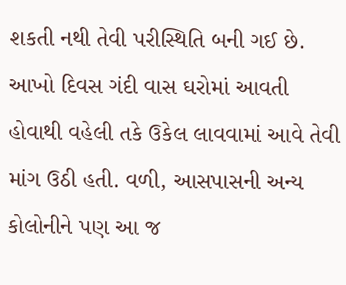શકતી નથી તેવી પરીસ્થિતિ બની ગઈ છે. આખો દિવસ ગંદી વાસ ઘરોમાં આવતી હોવાથી વહેલી તકે ઉકેલ લાવવામાં આવે તેવી માંગ ઉઠી હતી. વળી, આસપાસની અન્ય કોલોનીને પણ આ જ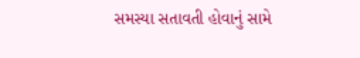સમસ્યા સતાવતી હોવાનું સામે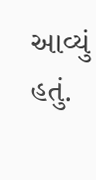આવ્યું હતું.